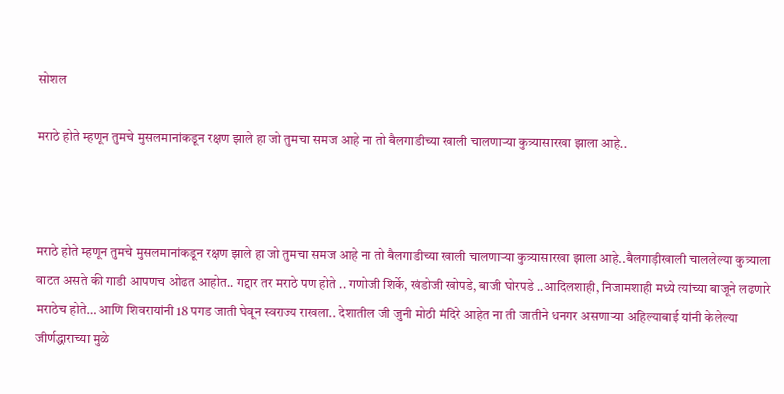सोशल

मराठे होते म्हणून तुमचे मुसलमानांकडून रक्षण झाले हा जो तुमचा समज आहे ना तो बैलगाडीच्या खाली चालणाऱ्या कुत्र्यासारखा झाला आहे..



मराठे होते म्हणून तुमचे मुसलमानांकडून रक्षण झाले हा जो तुमचा समज आहे ना तो बैलगाडीच्या खाली चालणाऱ्या कुत्र्यासारखा झाला आहे..बैलगाड़ीखाली चाललेल्या कुत्र्याला वाटत असते की गाडी आपणच ओढत आहोत.. गद्दार तर मराठे पण होते .. गणोजी शिर्के, खंडोजी खोपडे, बाजी घोरपडे ..आदिलशाही, निजामशाही मध्ये त्यांच्या बाजूने लढणारे मराठेच होते… आणि शिवरायांनी 18 पगड जाती घेवून स्वराज्य राखला.. देशातील जी जुनी मोठी मंदिरे आहेत ना ती जातीने धनगर असणाऱ्या अहिल्याबाई यांनी केलेल्या जीर्णद्धाराच्या मुळे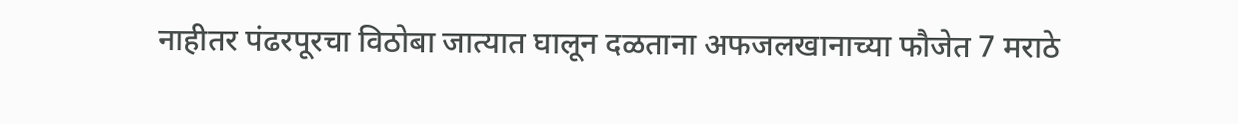नाहीतर पंढरपूरचा विठोबा जात्यात घालून दळताना अफजलखानाच्या फौजेत 7 मराठे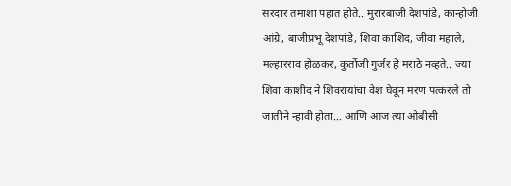सरदार तमाशा पहात होते.. मुरारबाजी देशपांडे, कान्होजी आंग्रे, बाजीप्रभू देशपांडे, शिवा काशिद, जीवा महाले, मल्हारराव होळकर, कुर्तोजी गुर्जर हे मराठे नव्हते.. ज्या शिवा काशीद ने शिवरायांचा वेश घेवून मरण पत्करले तो जातीने न्हावी होता… आणि आज त्या ओबीसी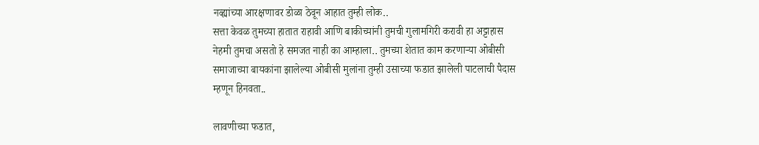नव्ह्यांच्या आरक्षणावर डोळा ठेवून आहात तुम्ही लोक..
सत्ता केवळ तुमच्या हातात राहावी आणि बाकीच्यांनी तुमची गुलामगिरी करावी हा अट्टाहास नेहमी तुमचा असतो हे समजत नाही का आम्हाला.. तुमच्या शेतात काम करणाऱ्या ओबीसी समाजाच्या बायकांना झालेल्या ओबीसी मुलांना तुम्ही उसाच्या फडात झालेली पाटलाची पैदास म्हणून हिनवता..

लावणीच्या फडात,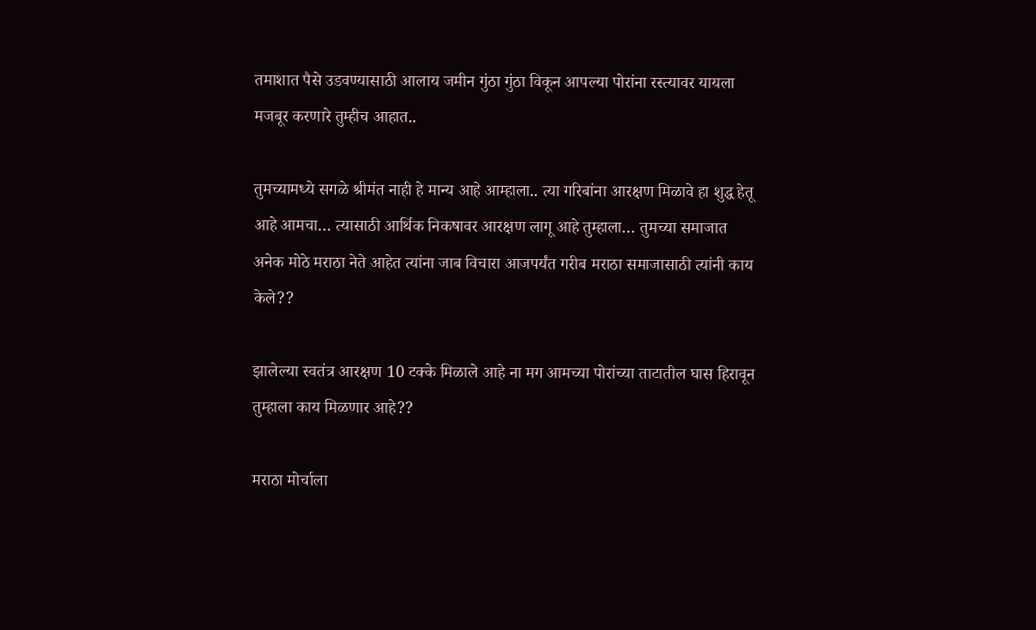तमाशात पैसे उडवण्यासाठी आलाय जमीन गुंठा गुंठा विकून आपल्या पोरांना रस्त्यावर यायला मजबूर करणारे तुम्हीच आहात..

तुमच्यामध्ये सगळे श्रीमंत नाही हे मान्य आहे आम्हाला.. त्या गरिबांना आरक्षण मिळावे हा शुद्ध हेतू आहे आमचा… त्यासाठी आर्थिक निकषावर आरक्षण लागू आहे तुम्हाला… तुमच्या समाजात अनेक मोठे मराठा नेते आहेत त्यांना जाब विचारा आजपर्यंत गरीब मराठा समाजासाठी त्यांनी काय केले??

झालेल्या स्वतंत्र आरक्षण 10 टक्के मिळाले आहे ना मग आमच्या पोरांच्या ताटातील घास हिरावून तुम्हाला काय मिळणार आहे??

मराठा मोर्चाला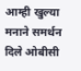आम्ही खुल्या मनाने समर्थन दिले ओबीसी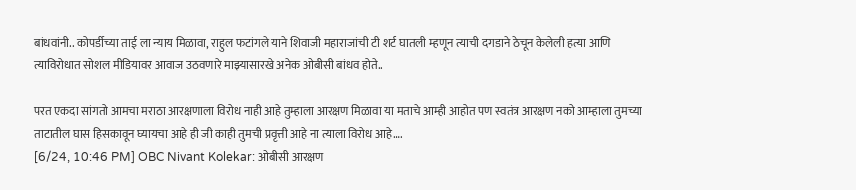बांधवांनी.. कोपर्डीच्या ताई ला न्याय मिळावा, राहुल फटांगले याने शिवाजी महाराजांची टी शर्ट घातली म्हणून त्याची दगडाने ठेचून केलेली हत्या आणि त्याविरोधात सोशल मीडियावर आवाज उठवणारे माझ्यासारखे अनेक ओबीसी बांधव होते..

परत एकदा सांगतो आमचा मराठा आरक्षणाला विरोध नाही आहे तुम्हाला आरक्षण मिळावा या मताचे आम्ही आहोत पण स्वतंत्र आरक्षण नको आम्हाला तुमच्या ताटातील घास हिसकावून घ्यायचा आहे ही जी काही तुमची प्रवृत्ती आहे ना त्याला विरोध आहे….
[6/24, 10:46 PM] OBC Nivant Kolekar: ओबीसी आरक्षण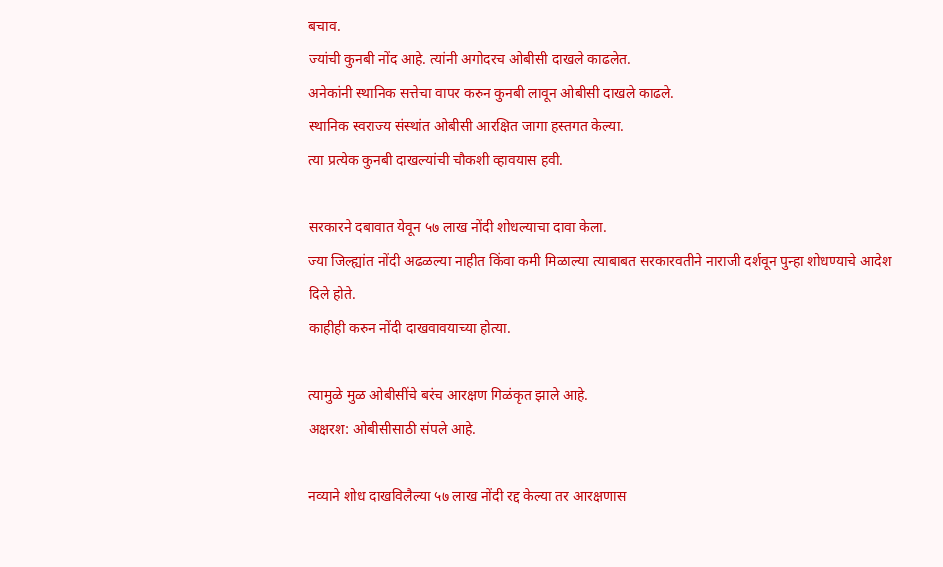बचाव.
ज्यांची कुनबी नोंद आहे. त्यांनी अगोदरच ओबीसी दाखले काढलेत.
अनेकांनी स्थानिक सत्तेचा वापर करुन कुनबी लावून ओबीसी दाखले काढले.
स्थानिक स्वराज्य संस्थांत ओबीसी आरक्षित जागा हस्तगत केल्या.
त्या प्रत्येक कुनबी दाखल्यांची चौकशी व्हावयास हवी.

सरकारने दबावात येवून ५७ लाख नोंदी शोधल्याचा दावा केला.
ज्या जिल्ह्यांत नोंदी अढळल्या नाहीत किंवा कमी मिळाल्या त्याबाबत सरकारवतीने नाराजी दर्शवून पुन्हा शोधण्याचे आदेश दिले होते.
काहीही करुन नोंदी दाखवावयाच्या होत्या.

त्यामुळे मुळ ओबीसींचे बरंच आरक्षण गिळंकृत झाले आहे.
अक्षरश: ओबीसीसाठी संपले आहे.

नव्याने शोध दाखविलैल्या ५७ लाख नोंदी रद्द केल्या तर आरक्षणास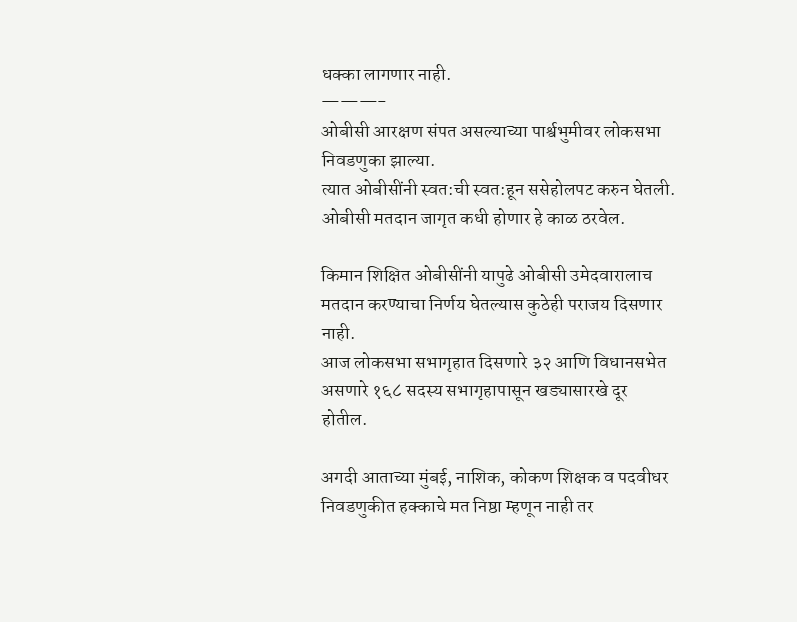धक्का लागणार नाही.
———-
ओबीसी आरक्षण संपत असल्याच्या पार्श्वभुमीवर लोकसभा निवडणुका झाल्या.
त्यात ओबीसींनी स्वत:ची स्वत:हून ससेहोलपट करुन घेतली.
ओबीसी मतदान जागृत कधी होणार हे काळ ठरवेल.

किमान शिक्षित ओबीसींनी यापुढे ओबीसी उमेदवारालाच मतदान करण्याचा निर्णय घेतल्यास कुठेही पराजय दिसणार नाही.
आज लोकसभा सभागृहात दिसणारे ३२ आणि विधानसभेत असणारे १६८ सदस्य सभागृहापासून खड्यासारखे दूर होतील.

अगदी आताच्या मुंबई, नाशिक, कोकण शिक्षक व पदवीधर निवडणुकीत हक्काचे मत निष्ठा म्हणून नाही तर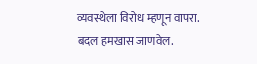व्यवस्थेला विरोध म्हणून वापरा.
बदल हमखास जाणवेल.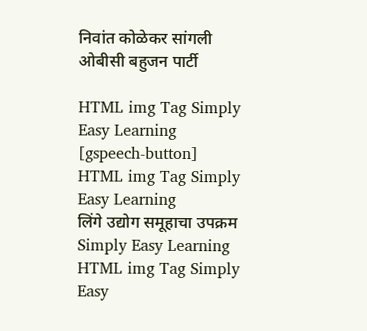निवांत कोळेकर सांगली
ओबीसी बहुजन पार्टी

HTML img Tag Simply Easy Learning
[gspeech-button]
HTML img Tag Simply Easy Learning
लिंगे उद्योग समूहाचा उपक्रम Simply Easy Learning
HTML img Tag Simply Easy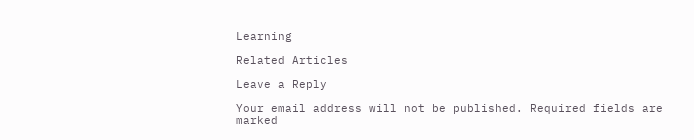Learning

Related Articles

Leave a Reply

Your email address will not be published. Required fields are marked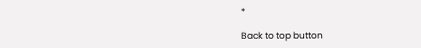*

Back to top button